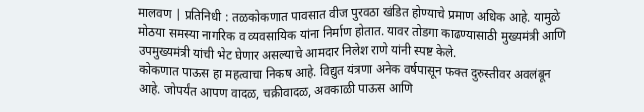मालवण | प्रतिनिधी : तळकोकणात पावसात वीज पुरवठा खंडित होण्याचे प्रमाण अधिक आहे. यामुळे मोठया समस्या नागरिक व व्यवसायिक यांना निर्माण होतात. यावर तोडगा काढण्यासाठी मुख्यमंत्री आणि उपमुख्यमंत्री यांची भेट घेणार असल्याचे आमदार निलेश राणे यांनी स्पष्ट केले.
कोकणात पाऊस हा महत्वाचा निकष आहे. विद्युत यंत्रणा अनेक वर्षपासून फक्त दुरुस्तीवर अवलंबून आहे. जोपर्यंत आपण वादळ, चक्रीवादळ, अवकाळी पाऊस आणि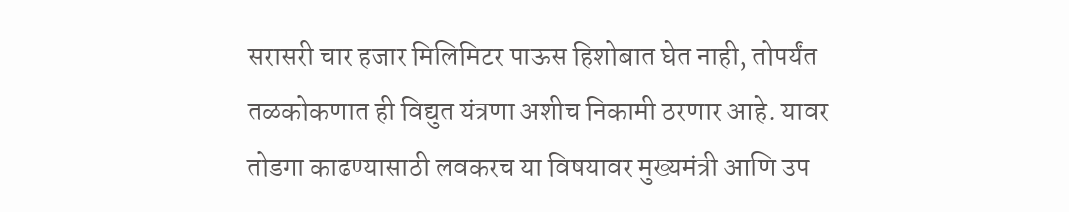सरासरी चार हजार मिलिमिटर पाऊस हिशोबात घेत नाही, तोपर्यंत तळकोकणात ही विद्युत यंत्रणा अशीच निकामी ठरणार आहे. यावर तोडगा काढण्यासाठी लवकरच या विषयावर मुख्यमंत्री आणि उप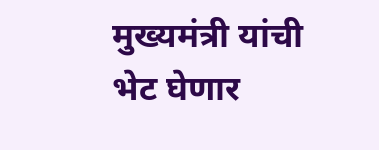मुख्यमंत्री यांची भेट घेणार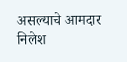असल्याचे आमदार निलेश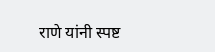राणे यांनी स्पष्ट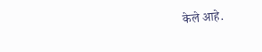केले आहे.